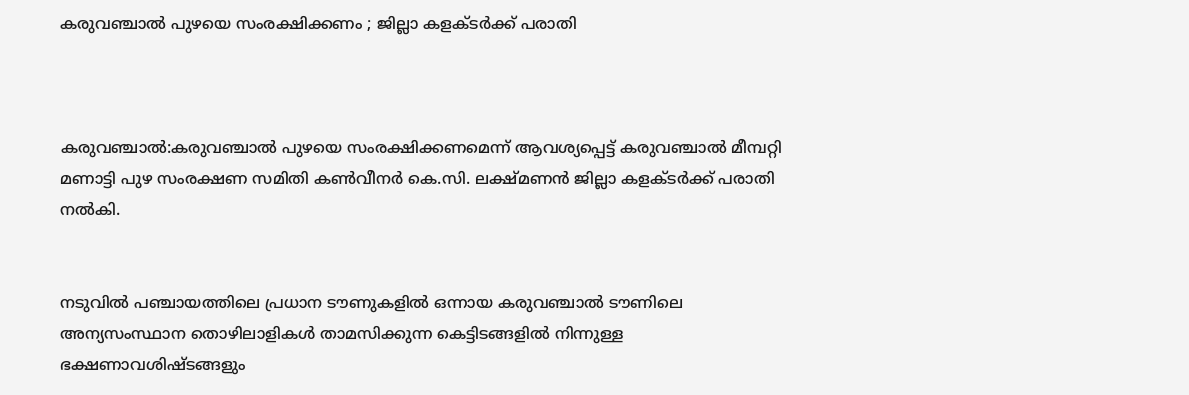കരുവഞ്ചാൽ പുഴയെ സംരക്ഷിക്കണം ; ജില്ലാ കളക്‌ടർക്ക് പരാതി



കരുവഞ്ചാൽ:കരുവഞ്ചാൽ പുഴയെ സംരക്ഷിക്കണമെന്ന് ആവശ്യപ്പെട്ട് കരുവഞ്ചാൽ മീമ്പറ്റി മണാട്ടി പുഴ സംരക്ഷണ സമിതി കൺവീനർ കെ.സി. ലക്ഷ്മണൻ ജില്ലാ കളക്‌ടർക്ക് പരാതി നൽകി.


നടുവിൽ പഞ്ചായത്തിലെ പ്രധാന ടൗണുകളിൽ ഒന്നായ കരുവഞ്ചാൽ ടൗണിലെ അന്യസംസ്ഥാന തൊഴിലാളികൾ താമസിക്കുന്ന കെട്ടിടങ്ങളിൽ നിന്നുള്ള ഭക്ഷണാവശിഷ്ടങ്ങളും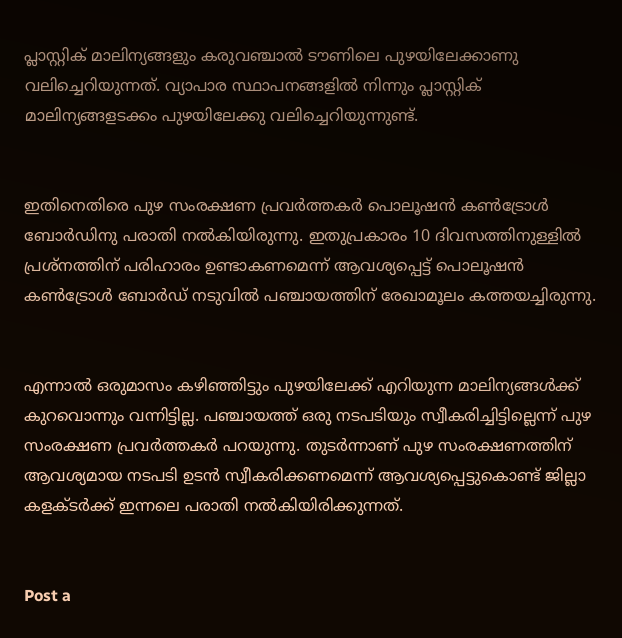പ്ലാസ്റ്റിക് മാലിന്യങ്ങളും കരുവഞ്ചാൽ ടൗണിലെ പുഴയിലേക്കാണു വലിച്ചെറിയുന്നത്. വ്യാപാര സ്ഥാപനങ്ങളിൽ നിന്നും പ്ലാസ്റ്റിക് മാലിന്യങ്ങളടക്കം പുഴയിലേക്കു വലിച്ചെറിയുന്നുണ്ട്.


ഇതിനെതിരെ പുഴ സംരക്ഷണ പ്രവർത്തകർ പൊലൂഷൻ കൺട്രോൾ ബോർഡിനു പരാതി നൽകിയിരുന്നു. ഇതുപ്രകാരം 10 ദിവസത്തിനുള്ളിൽ പ്രശ്നത്തിന് പരിഹാരം ഉണ്ടാകണമെന്ന് ആവശ്യപ്പെട്ട് പൊലൂഷൻ കൺട്രോൾ ബോർഡ് നടുവിൽ പഞ്ചായത്തിന് രേഖാമൂലം കത്തയച്ചിരുന്നു.


എന്നാൽ ഒരുമാസം കഴിഞ്ഞിട്ടും പുഴയിലേക്ക് എറിയുന്ന മാലിന്യങ്ങൾക്ക് കുറവൊന്നും വന്നിട്ടില്ല. പഞ്ചായത്ത് ഒരു നടപടിയും സ്വീകരിച്ചിട്ടില്ലെന്ന് പുഴ സംരക്ഷണ പ്രവർത്തകർ പറയുന്നു. തുടർന്നാണ് പുഴ സംരക്ഷണത്തിന് ആവശ്യമായ നടപടി ഉടൻ സ്വീകരിക്കണമെന്ന് ആവശ്യപ്പെട്ടുകൊണ്ട് ജില്ലാ കളക്‌ടർക്ക് ഇന്നലെ പരാതി നൽകിയിരിക്കുന്നത്.


Post a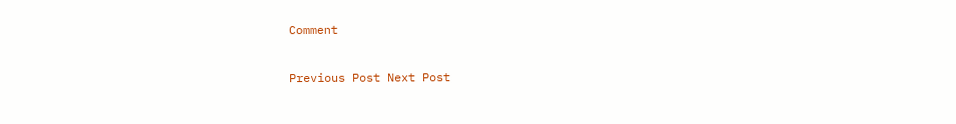Comment

Previous Post Next Post